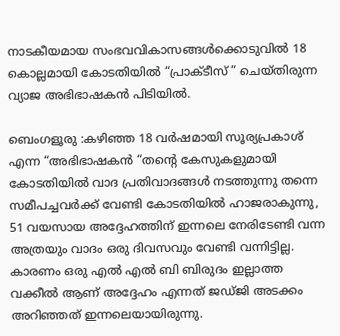നാടകീയമായ സംഭവവികാസങ്ങൾക്കൊടുവിൽ 18 കൊല്ലമായി കോടതിയിൽ “പ്രാക്ടീസ് ” ചെയ്തിരുന്ന വ്യാജ അഭിഭാഷകൻ പിടിയിൽ.

ബെംഗളൂരു :കഴിഞ്ഞ 18 വർഷമായി സൂര്യപ്രകാശ് എന്ന “അഭിഭാഷകൻ “തന്റെ കേസുകളുമായി കോടതിയിൽ വാദ പ്രതിവാദങ്ങൾ നടത്തുന്നു തന്നെ സമീപച്ചവർക്ക് വേണ്ടി കോടതിയിൽ ഹാജരാകുന്നു, 51 വയസായ അദ്ദേഹത്തിന് ഇന്നലെ നേരിടേണ്ടി വന്ന അത്രയും വാദം ഒരു ദിവസവും വേണ്ടി വന്നിട്ടില്ല. കാരണം ഒരു എൽ എൽ ബി ബിരുദം ഇല്ലാത്ത വക്കീൽ ആണ് അദ്ദേഹം എന്നത് ജഡ്ജി അടക്കം അറിഞ്ഞത് ഇന്നലെയായിരുന്നു.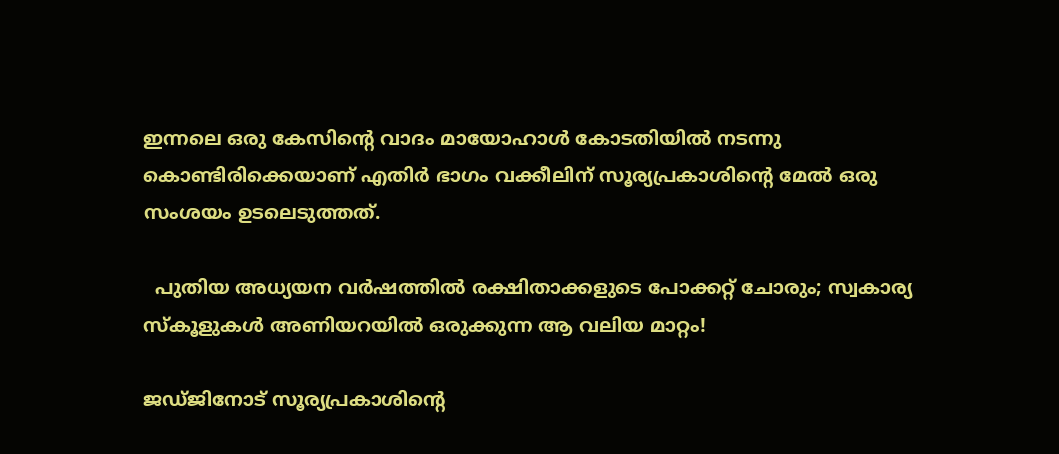ഇന്നലെ ഒരു കേസിന്റെ വാദം മായോഹാൾ കോടതിയിൽ നടന്നു കൊണ്ടിരിക്കെയാണ് എതിർ ഭാഗം വക്കീലിന് സൂര്യപ്രകാശിന്റെ മേൽ ഒരു സംശയം ഉടലെടുത്തത്.

  പുതിയ അധ്യയന വർഷത്തിൽ രക്ഷിതാക്കളുടെ പോക്കറ്റ് ചോരും; സ്വകാര്യ സ്കൂളുകൾ അണിയറയിൽ ഒരുക്കുന്ന ആ വലിയ മാറ്റം!

ജഡ്ജിനോട് സൂര്യപ്രകാശിന്റെ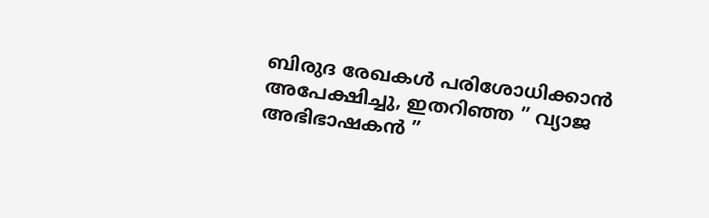ബിരുദ രേഖകൾ പരിശോധിക്കാൻ അപേക്ഷിച്ചു, ഇതറിഞ്ഞ ” വ്യാജ അഭിഭാഷകൻ ”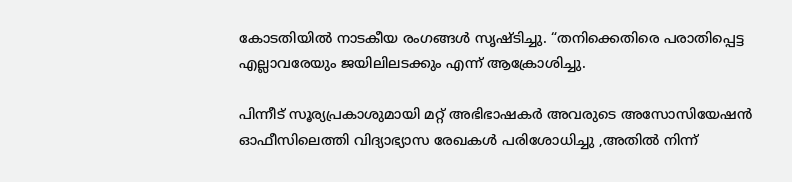കോടതിയിൽ നാടകീയ രംഗങ്ങൾ സൃഷ്ടിച്ചു. “തനിക്കെതിരെ പരാതിപ്പെട്ട എല്ലാവരേയും ജയിലിലടക്കും എന്ന് ആക്രോശിച്ചു.

പിന്നീട് സൂര്യപ്രകാശുമായി മറ്റ് അഭിഭാഷകർ അവരുടെ അസോസിയേഷൻ ഓഫീസിലെത്തി വിദ്യാഭ്യാസ രേഖകൾ പരിശോധിച്ചു ,അതിൽ നിന്ന്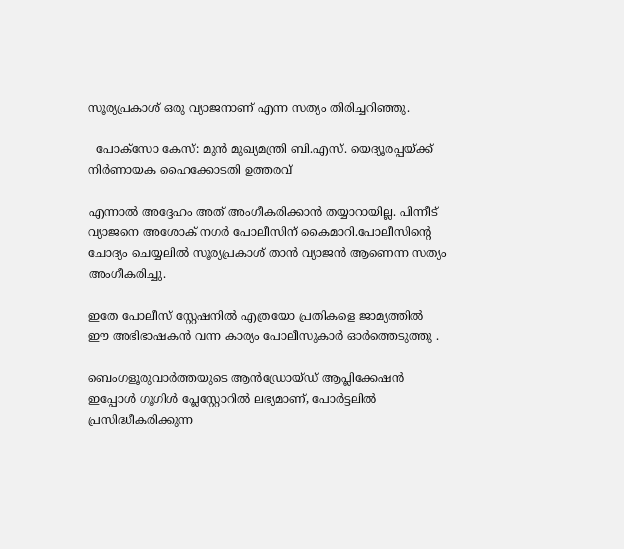സൂര്യപ്രകാശ് ഒരു വ്യാജനാണ് എന്ന സത്യം തിരിച്ചറിഞ്ഞു.

  പോക്സോ കേസ്: മുൻ മുഖ്യമന്ത്രി ബി.എസ്. യെദ്യൂരപ്പയ്ക്ക് നിർണായക ഹൈക്കോടതി ഉത്തരവ്

എന്നാൽ അദ്ദേഹം അത് അംഗീകരിക്കാൻ തയ്യാറായില്ല. പിന്നീട് വ്യാജനെ അശോക് നഗർ പോലീസിന് കൈമാറി.പോലീസിന്റെ ചോദ്യം ചെയ്യലിൽ സൂര്യപ്രകാശ് താൻ വ്യാജൻ ആണെന്ന സത്യം അംഗീകരിച്ചു.

ഇതേ പോലീസ് സ്റ്റേഷനിൽ എത്രയോ പ്രതികളെ ജാമ്യത്തിൽ ഈ അഭിഭാഷകൻ വന്ന കാര്യം പോലീസുകാർ ഓർത്തെടുത്തു .

ബെംഗളൂരുവാർത്തയുടെ ആൻഡ്രോയ്ഡ് ആപ്ലിക്കേഷൻ ഇപ്പോൾ ഗൂഗിൾ പ്ലേസ്റ്റോറിൽ ലഭ്യമാണ്, പോർട്ടലിൽ പ്രസിദ്ധീകരിക്കുന്ന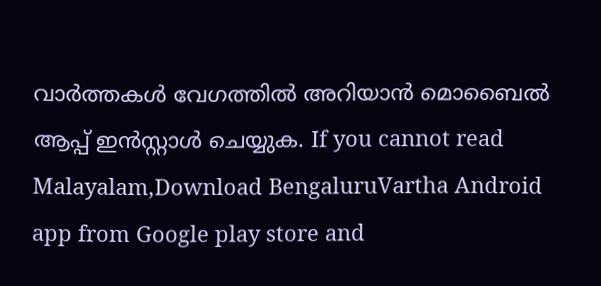വാർത്തകൾ വേഗത്തിൽ അറിയാൻ മൊബൈൽ ആപ്പ് ഇൻസ്റ്റാൾ ചെയ്യുക. If you cannot read Malayalam,Download BengaluruVartha Android app from Google play store and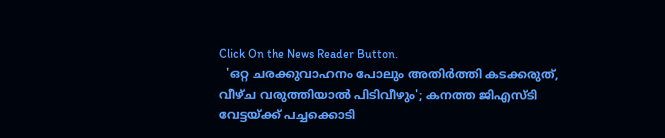Click On the News Reader Button.
  'ഒറ്റ ചരക്കുവാഹനം പോലും അതിർത്തി കടക്കരുത്, വീഴ്ച വരുത്തിയാൽ പിടിവീഴും'; കനത്ത ജിഎസ്ടി വേട്ടയ്ക്ക് പച്ചക്കൊടി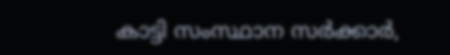കാട്ടി സംസ്ഥാന സർക്കാർ,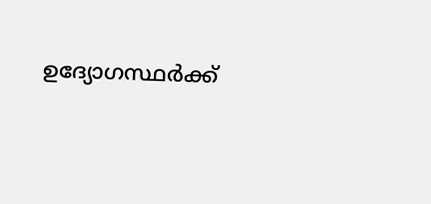ഉദ്യോഗസ്ഥർക്ക്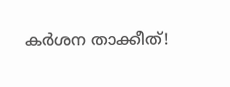കർശന താക്കീത്!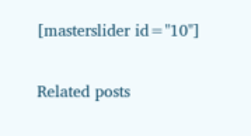[masterslider id="10"]

Related posts